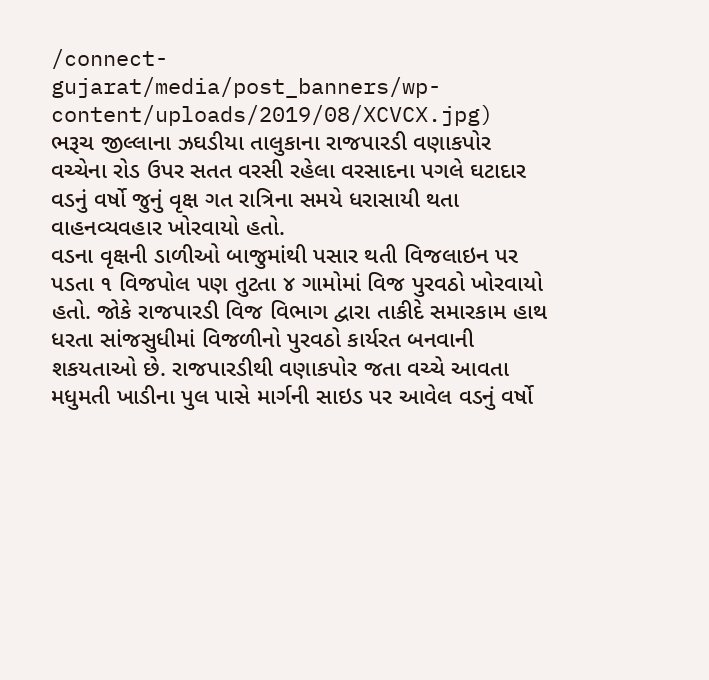/connect-gujarat/media/post_banners/wp-content/uploads/2019/08/XCVCX.jpg)
ભરૂચ જીલ્લાના ઝઘડીયા તાલુકાના રાજપારડી વણાકપોર વચ્ચેના રોડ ઉપર સતત વરસી રહેલા વરસાદના પગલે ઘટાદાર વડનું વર્ષો જુનું વૃક્ષ ગત રાત્રિના સમયે ધરાસાયી થતા વાહનવ્યવહાર ખોરવાયો હતો.
વડના વૃક્ષની ડાળીઓ બાજુમાંથી પસાર થતી વિજલાઇન પર પડતા ૧ વિજપોલ પણ તુટતા ૪ ગામોમાં વિજ પુરવઠો ખોરવાયો હતો. જોકે રાજપારડી વિજ વિભાગ દ્વારા તાકીદે સમારકામ હાથ ધરતા સાંજસુધીમાં વિજળીનો પુરવઠો કાર્યરત બનવાની શકયતાઓ છે. રાજપારડીથી વણાકપોર જતા વચ્ચે આવતા મધુમતી ખાડીના પુલ પાસે માર્ગની સાઇડ પર આવેલ વડનું વર્ષો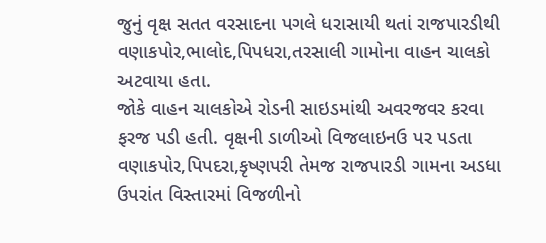જુનું વૃક્ષ સતત વરસાદના પગલે ધરાસાયી થતાં રાજપારડીથી વણાકપોર,ભાલોદ,પિપધરા,તરસાલી ગામોના વાહન ચાલકો અટવાયા હતા.
જોકે વાહન ચાલકોએ રોડની સાઇડમાંથી અવરજવર કરવા ફરજ પડી હતી. વૃક્ષની ડાળીઓ વિજલાઇનઉ પર પડતા વણાકપોર,પિપદરા,કૃષ્ણપરી તેમજ રાજપારડી ગામના અડધા ઉપરાંત વિસ્તારમાં વિજળીનો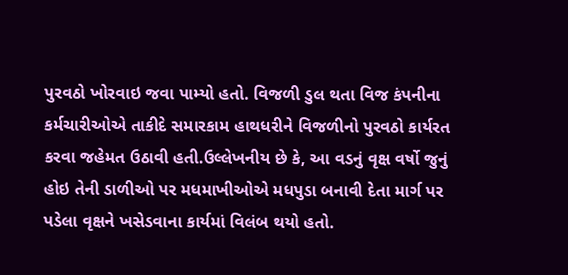પુરવઠો ખોરવાઇ જવા પામ્યો હતો. વિજળી ડુલ થતા વિજ કંપનીના કર્મચારીઓએ તાકીદે સમારકામ હાથધરીને વિજળીનો પુરવઠો કાર્યરત કરવા જહેમત ઉઠાવી હતી.ઉલ્લેખનીય છે કે, આ વડનું વૃક્ષ વર્ષો જુનું હોઇ તેની ડાળીઓ પર મધમાખીઓએ મધપુડા બનાવી દેતા માર્ગ પર પડેલા વૃક્ષને ખસેડવાના કાર્યમાં વિલંબ થયો હતો.